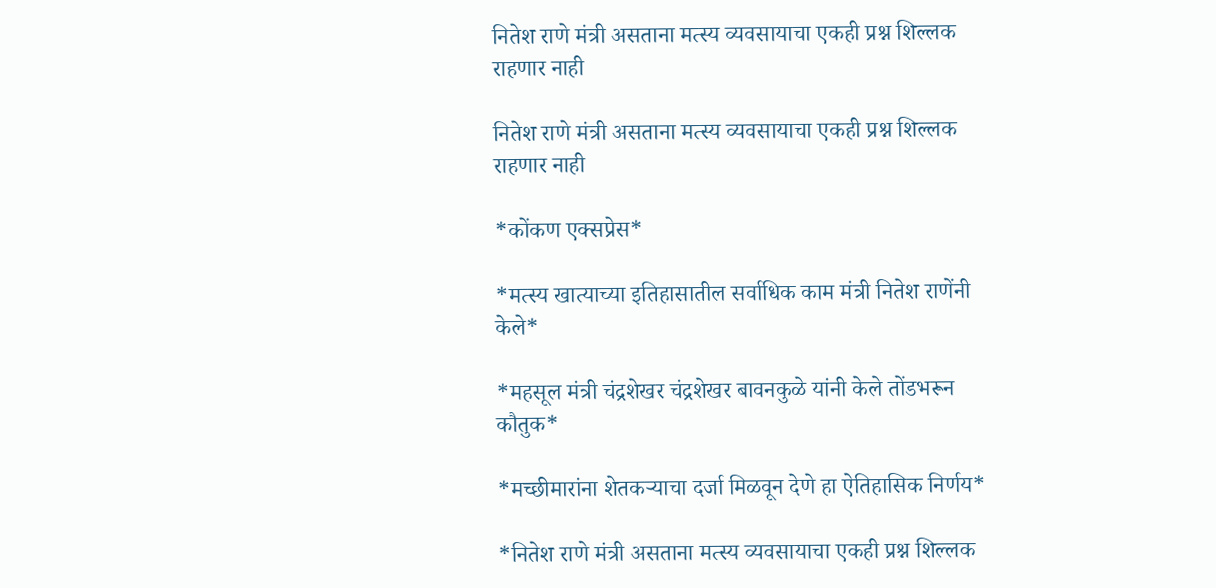नितेश राणे मंत्री असताना मत्स्य व्यवसायाचा एकही प्रश्न शिल्लक राहणार नाही

नितेश राणे मंत्री असताना मत्स्य व्यवसायाचा एकही प्रश्न शिल्लक राहणार नाही

*कोंकण एक्सप्रेस*

*मत्स्य खात्याच्या इतिहासातील सर्वाधिक काम मंत्री नितेश राणेंनी केले*

*महसूल मंत्री चंद्रशेखर चंद्रशेखर बावनकुळे यांनी केले तोंडभरून कौतुक*

*मच्छीमारांना शेतकऱ्याचा दर्जा मिळवून देणे हा ऐतिहासिक निर्णय*

*नितेश राणे मंत्री असताना मत्स्य व्यवसायाचा एकही प्रश्न शिल्लक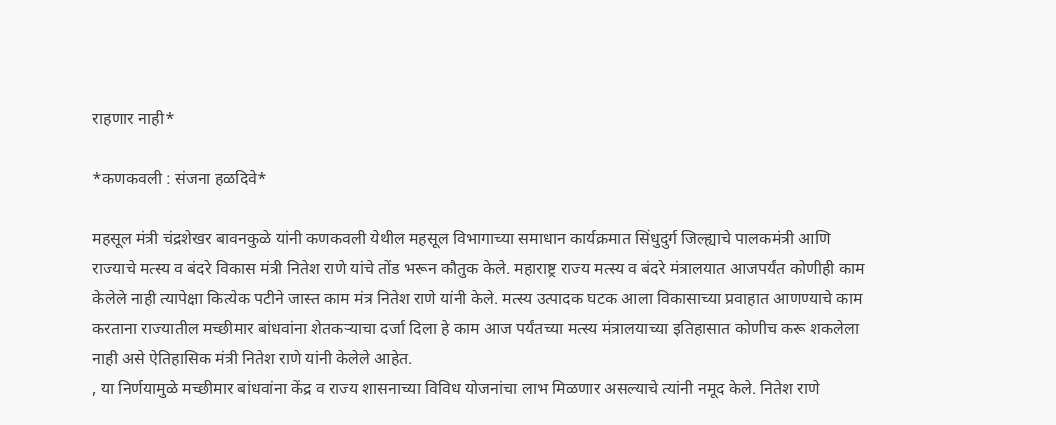राहणार नाही*

*कणकवली : संजना हळदिवे*

महसूल मंत्री चंद्रशेखर बावनकुळे यांनी कणकवली येथील महसूल विभागाच्या समाधान कार्यक्रमात सिंधुदुर्ग जिल्ह्याचे पालकमंत्री आणि राज्याचे मत्स्य व बंदरे विकास मंत्री नितेश राणे यांचे तोंड भरून कौतुक केले. महाराष्ट्र राज्य मत्स्य व बंदरे मंत्रालयात आजपर्यंत कोणीही काम केलेले नाही त्यापेक्षा कित्येक पटीने जास्त काम मंत्र नितेश राणे यांनी केले. मत्स्य उत्पादक घटक आला विकासाच्या प्रवाहात आणण्याचे काम करताना राज्यातील मच्छीमार बांधवांना शेतकऱ्याचा दर्जा दिला हे काम आज पर्यंतच्या मत्स्य मंत्रालयाच्या इतिहासात कोणीच करू शकलेला नाही असे ऐतिहासिक मंत्री नितेश राणे यांनी केलेले आहेत.
, या निर्णयामुळे मच्छीमार बांधवांना केंद्र व राज्य शासनाच्या विविध योजनांचा लाभ मिळणार असल्याचे त्यांनी नमूद केले. नितेश राणे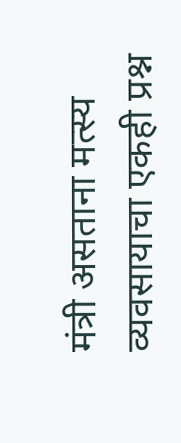मंत्री असताना मत्स्य व्यवसायाचा एकही प्रश्न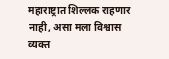महाराष्ट्रात शिल्लक राहणार नाही, असा मला विश्वास व्यक्त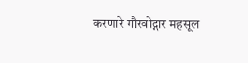करणारे गौरवोद्गार महसूल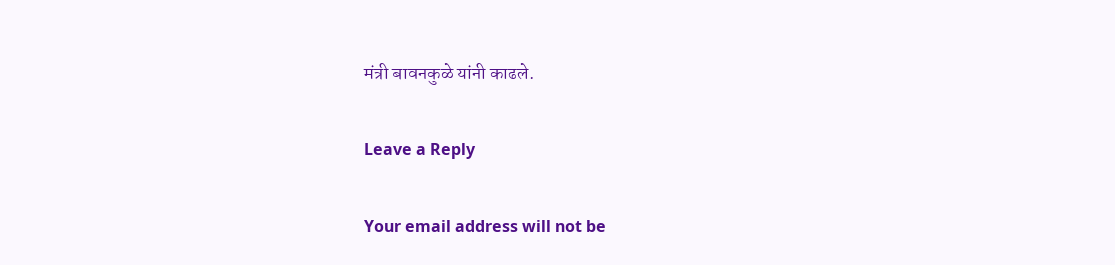मंत्री बावनकुळे यांनी काढले.

Leave a Reply

Your email address will not be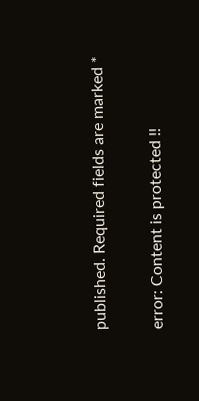published. Required fields are marked *

error: Content is protected !!